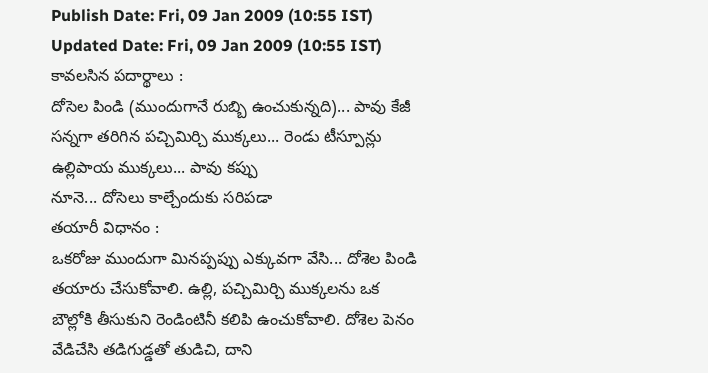Publish Date: Fri, 09 Jan 2009 (10:55 IST)
Updated Date: Fri, 09 Jan 2009 (10:55 IST)
కావలసిన పదార్థాలు :
దోసెల పిండి (ముందుగానే రుబ్బి ఉంచుకున్నది)... పావు కేజీ
సన్నగా తరిగిన పచ్చిమిర్చి ముక్కలు... రెండు టీస్పూన్లు
ఉల్లిపాయ ముక్కలు... పావు కప్పు
నూనె... దోసెలు కాల్చేందుకు సరిపడా
తయారీ విధానం :
ఒకరోజు ముందుగా మినప్పప్పు ఎక్కువగా వేసి... దోశెల పిండి తయారు చేసుకోవాలి. ఉల్లి, పచ్చిమిర్చి ముక్కలను ఒక బౌల్లోకి తీసుకుని రెండింటినీ కలిపి ఉంచుకోవాలి. దోశెల పెనం వేడిచేసి తడిగుడ్డతో తుడిచి, దాని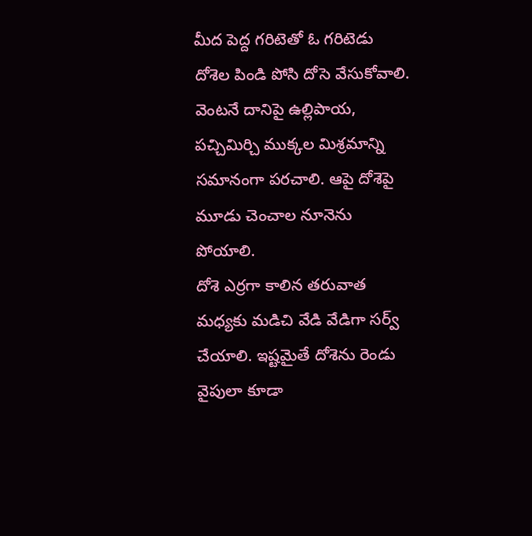మీద పెద్ద గరిటెతో ఓ గరిటెడు దోశెల పిండి పోసి దోసె వేసుకోవాలి. వెంటనే దానిపై ఉల్లిపాయ, పచ్చిమిర్చి ముక్కల మిశ్రమాన్ని సమానంగా పరచాలి. ఆపై దోశెపై మూడు చెంచాల నూనెను పోయాలి.
దోశె ఎర్రగా కాలిన తరువాత మధ్యకు మడిచి వేడి వేడిగా సర్వ్ చేయాలి. ఇష్టమైతే దోశెను రెండు వైపులా కూడా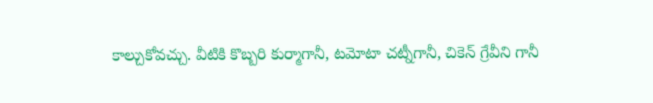కాల్చుకోవచ్చు. వీటికి కొబ్బరి కుర్మాగానీ, టమోటా చట్నీగానీ, చికెన్ గ్రేవీని గానీ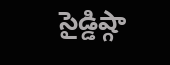సైడ్డిష్గా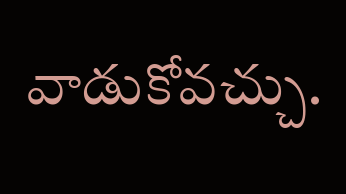వాడుకోవచ్చు.